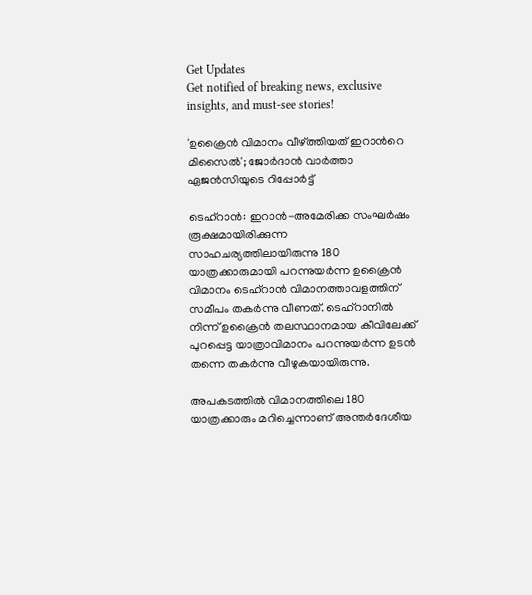Get Updates
Get notified of breaking news, exclusive insights, and must-see stories!

'ഉക്രൈന്‍ വിമാനം വീഴ്ത്തിയത് ഇറാന്‍റെ മിസൈല്‍'; ജോര്‍ദാന്‍ വാര്‍ത്താ ഏജന്‍സിയുടെ റിപ്പോര്‍ട്ട്

ടെഹ്റാന്‍: ഇറാന്‍-അമേരിക്ക സംഘര്‍ഷം രൂക്ഷമായിരിക്കുന്ന സാഹചര്യത്തിലായിരുന്നു 180 യാത്രക്കാരുമായി പറന്നുയര്‍ന്ന ഉക്രൈന്‍ വിമാനം ടെഹ്റാന്‍ വിമാനത്താവളത്തിന് സമീപം തകര്‍ന്നു വീണത്. ടെഹ്റാനില്‍ നിന്ന് ഉക്രൈന്‍ തലസ്ഥാനമായ കീവിലേക്ക് പുറപ്പെട്ട യാത്രാവിമാനം പറന്നുയര്‍ന്ന ഉടന്‍ തന്നെ തകര്‍ന്നു വീഴുകയായിരുന്നു.

അപകടത്തില്‍ വിമാനത്തിലെ 180 യാത്രക്കാരും മറിച്ചെന്നാണ് അന്തര്‍ദേശീയ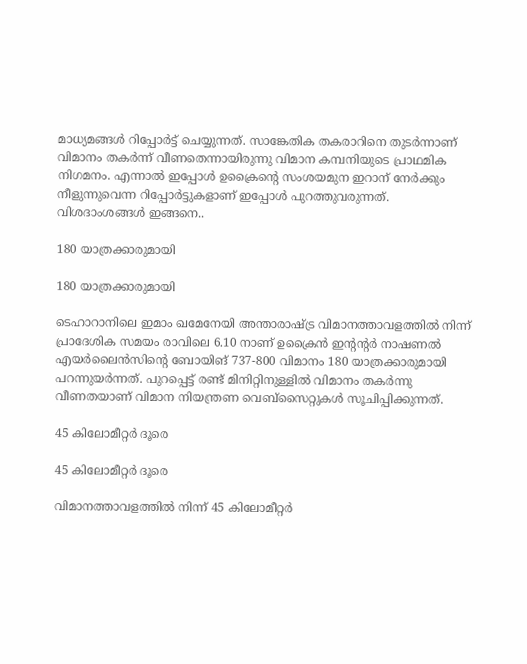മാധ്യമങ്ങള്‍ റിപ്പോര്‍ട്ട് ചെയ്യുന്നത്. സാങ്കേതിക തകരാറിനെ തുടര്‍ന്നാണ് വിമാനം തകര്‍ന്ന് വീണതെന്നായിരുന്നു വിമാന കമ്പനിയുടെ പ്രാഥമിക നിഗമനം. എന്നാല്‍ ഇപ്പോള്‍ ഉക്രൈന്‍റെ സംശയമുന ഇറാന് നേര്‍ക്കും നീളുന്നുവെന്ന റിപ്പോര്‍ട്ടുകളാണ് ഇപ്പോള്‍ പുറത്തുവരുന്നത്. വിശദാംശങ്ങള്‍ ഇങ്ങനെ..

180 യാത്രക്കാരുമായി

180 യാത്രക്കാരുമായി

ടെഹാറാനിലെ ഇമാം ഖമേനേയി അന്താരാഷ്ട്ര വിമാനത്താവളത്തില്‍ നിന്ന് പ്രാദേശിക സമയം രാവിലെ 6.10 നാണ് ഉക്രൈന്‍ ഇന്‍റന്‍റര്‍ നാഷണല്‍ എയര്‍ലൈന്‍സിന്‍റെ ബോയിങ് 737-800 വിമാനം 180 യാത്രക്കാരുമായി പറന്നുയര്‍ന്നത്. പുറപ്പെട്ട് രണ്ട് മിനിറ്റിനുള്ളില്‍ വിമാനം തകര്‍ന്നു വീണതയാണ് വിമാന നിയന്ത്രണ വെബ്സൈറ്റുകള്‍ സൂചിപ്പിക്കുന്നത്.

45 കിലോമീറ്റര്‍ ദൂരെ

45 കിലോമീറ്റര്‍ ദൂരെ

വിമാനത്താവളത്തില്‍ നിന്ന് 45 കിലോമീറ്റര്‍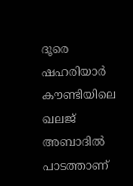ദൂരെ ഷഹരിയാര്‍ കൗണ്ടിയിലെ ഖലജ് അബാദില്‍ പാടത്താണ്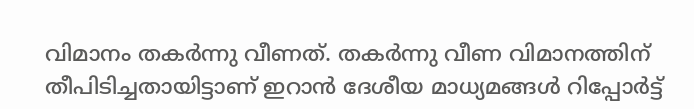വിമാനം തകര്‍ന്നു വീണത്. തകര്‍ന്നു വീണ വിമാനത്തിന് തീപിടിച്ചതായിട്ടാണ് ഇറാന്‍ ദേശീയ മാധ്യമങ്ങള്‍ റിപ്പോര്‍ട്ട്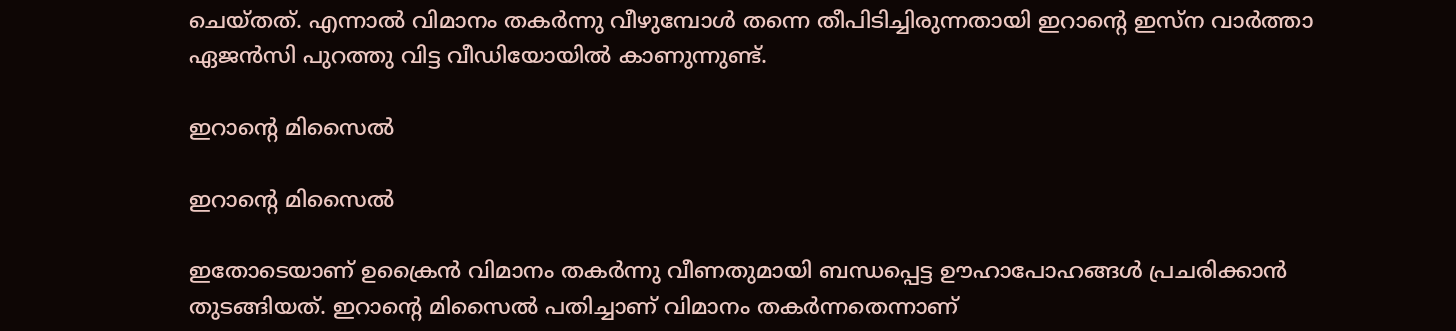ചെയ്തത്. എന്നാല്‍ വിമാനം തകര്‍ന്നു വീഴുമ്പോള്‍ തന്നെ തീപിടിച്ചിരുന്നതായി ഇറാന്‍റെ ഇസ്ന വാര്‍ത്താ ഏജന്‍സി പുറത്തു വിട്ട വീഡിയോയില്‍ കാണുന്നുണ്ട്.

ഇറാന്‍റെ മിസൈല്‍

ഇറാന്‍റെ മിസൈല്‍

ഇതോടെയാണ് ഉക്രൈന്‍ വിമാനം തകര്‍ന്നു വീണതുമായി ബന്ധപ്പെട്ട ഊഹാപോഹങ്ങള്‍ പ്രചരിക്കാന്‍ തുടങ്ങിയത്. ഇറാന്‍റെ മിസൈല്‍ പതിച്ചാണ് വിമാനം തകര്‍ന്നതെന്നാണ്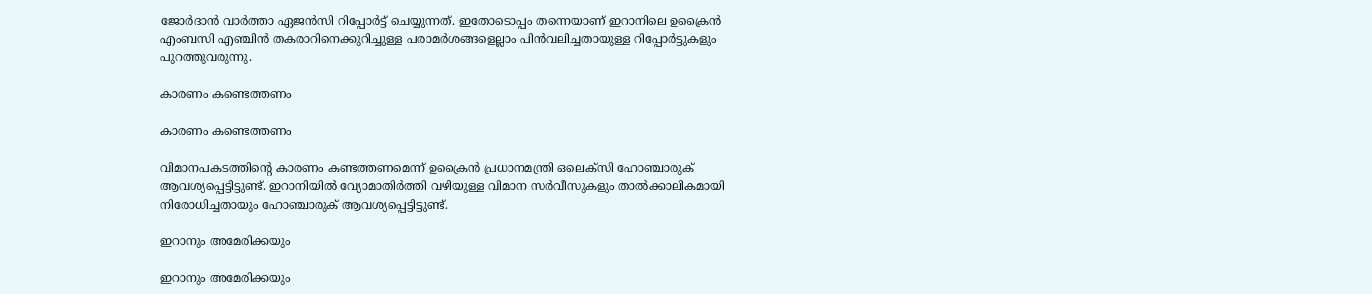ജോര്‍ദാന്‍ വാര്‍ത്താ ഏജന്‍സി റിപ്പോര്‍ട്ട് ചെയ്യുന്നത്. ഇതോടൊപ്പം തന്നെയാണ് ഇറാനിലെ ഉക്രൈന്‍ എംബസി എഞ്ചിന്‍ തകരാറിനെക്കുറിച്ചുള്ള പരാമര്‍ശങ്ങളെല്ലാം പിന്‍വലിച്ചതായുള്ള റിപ്പോര്‍ട്ടുകളും പുറത്തുവരുന്നു.

കാരണം കണ്ടെത്തണം

കാരണം കണ്ടെത്തണം

വിമാനപകടത്തിന്‍റെ കാരണം കണ്ടത്തണമെന്ന് ഉക്രൈന്‍ പ്രധാനമന്ത്രി ഒലെക്സി ഹോഞ്ചാരുക് ആവശ്യപ്പെട്ടിട്ടുണ്ട്. ഇറാനിയില്‍ വ്യോമാതിര്‍ത്തി വഴിയുള്ള വിമാന സര്‍വീസുകളും താല്‍ക്കാലികമായി നിരോധിച്ചതായും ഹോഞ്ചാരുക് ആവശ്യപ്പെട്ടിട്ടുണ്ട്.

ഇറാനും അമേരിക്കയും

ഇറാനും അമേരിക്കയും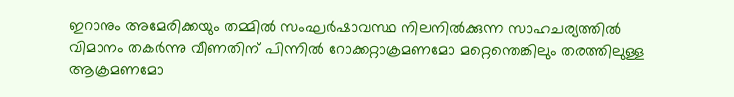ഇറാനും അമേരിക്കയും തമ്മില്‍ സംഘര്‍ഷാവസ്ഥ നിലനില്‍ക്കുന്ന സാഹചര്യത്തില്‍ വിമാനം തകര്‍ന്നു വീണതിന് പിന്നില്‍ റോക്കറ്റാക്രമണമോ മറ്റെന്തെങ്കിലും തരത്തിലുള്ള ആക്രമണമോ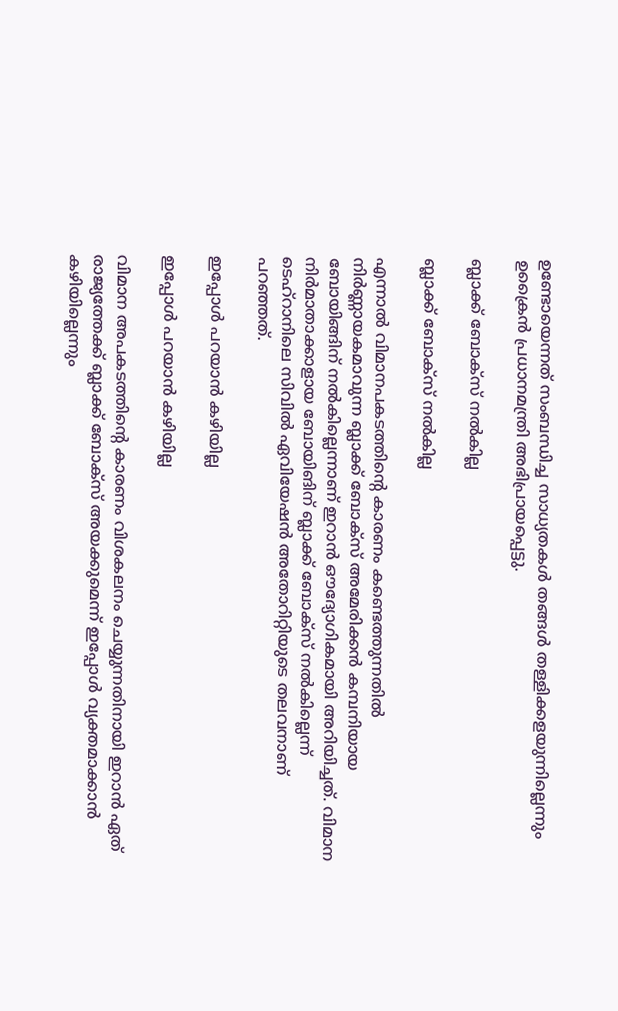ഉണ്ടോയെന്നത് സംബന്ധിച്ച സാധ്യതകൾ തങ്ങള്‍ തള്ളിക്കളയുന്നില്ലെന്നും ഉക്രൈൻ പ്രധാനമന്ത്രി അഭിപ്രായപ്പെട്ടു.

ബ്ലാക്ക് ബോക്സ് നല്‍കില്ല

ബ്ലാക്ക് ബോക്സ് നല്‍കില്ല

എന്നാല്‍ വിമാനപകടത്തിന്‍റെ കാരണം കണ്ടെത്തുന്നതില്‍ നിര്‍ണ്ണായകമാവുന്ന ബ്ലാക്ക് ബോക്സ് അമേരിക്കന്‍ കമ്പനിയായ ബോയിങ്ങിന് നല്‍കില്ലെന്നാണ് ഇറാന്‍ ഔദ്യോഗികമായി അറിയിച്ചത്. വിമാന നിര്‍മാതാക്കാളായ ബോയിങിന് ബ്ലാക്ക് ബോക്സ് നല്‍കില്ലെന്ന് ടെഹ്റാനിലെ സിവില്‍ ഏവിയേഷന്‍ അതോറിറ്റിയുടെ തലവനാണ് പറഞ്ഞത്.

ഇപ്പോള്‍ പറയാന്‍ കഴിയില്ല

ഇപ്പോള്‍ പറയാന്‍ കഴിയില്ല

വിമാന അപകടത്തിന്‍റെ കാരണം വിശകലനം ചെയ്യുന്നതിനായി ഇറാന്‍ ഏത് രാജ്യത്തേക്ക് ബ്ലാക്ക് ബോക്സ് അയക്കുമെന്ന് ഇപ്പോള്‍ വ്യക്തമാക്കാന്‍ കഴിയില്ലെന്നും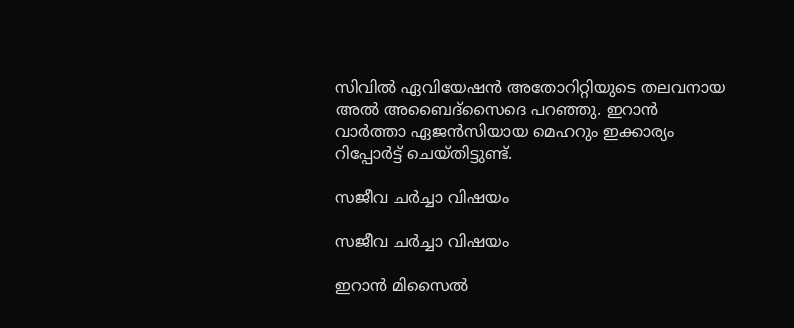സിവില്‍ ഏവിയേഷന്‍ അതോറിറ്റിയുടെ തലവനായ അല്‍ അബൈദ്സൈദെ പറഞ്ഞു. ഇറാന്‍ വാര്‍ത്താ ഏജന്‍സിയായ മെഹറും ഇക്കാര്യം റിപ്പോര്‍ട്ട് ചെയ്തിട്ടുണ്ട്.

സജീവ ചര്‍ച്ചാ വിഷയം

സജീവ ചര്‍ച്ചാ വിഷയം

ഇറാന്‍ മിസൈല്‍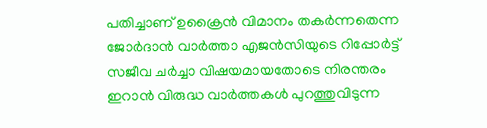പതിച്ചാണ് ഉക്രൈന്‍ വിമാനം തകര്‍ന്നതെന്ന ജോര്‍ദാന്‍ വാര്‍ത്താ എജന്‍സിയുടെ റിപ്പോര്‍ട്ട് സജീവ ചര്‍ച്ചാ വിഷയമായതോടെ നിരന്തരം ഇറാന്‍ വിരുദ്ധ വാര്‍ത്തകള്‍ പുറത്തുവിടുന്ന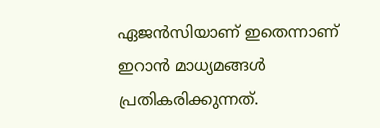ഏജന്‍സിയാണ് ഇതെന്നാണ് ഇറാന്‍ മാധ്യമങ്ങള്‍ പ്രതികരിക്കുന്നത്.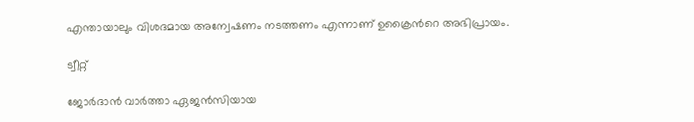എന്തായാലും വിശദമായ അന്വേഷണം നടത്തണം എന്നാണ് ഉക്രൈന്‍റെ അഭിപ്രായം.

ട്വീറ്റ്

ജോര്‍ദാന്‍ വാര്‍ത്താ ഏജന്‍സിയായ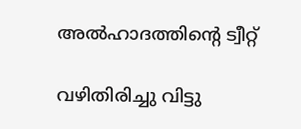അല്‍ഹാദത്തിന്‍റെ ട്വീറ്റ്

വഴിതിരിച്ചു വിട്ടു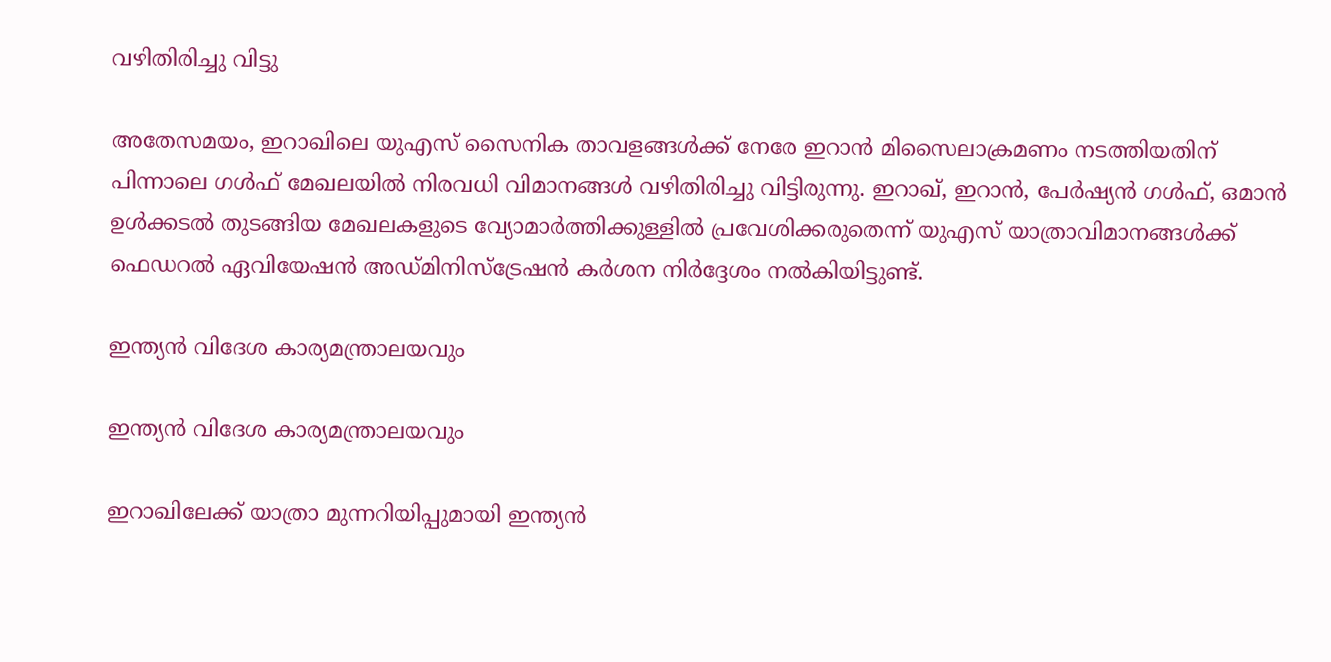വഴിതിരിച്ചു വിട്ടു

അതേസമയം, ഇറാഖിലെ യുഎസ് സൈനിക താവളങ്ങള്‍ക്ക് നേരേ ഇറാന്‍ മിസൈലാക്രമണം നടത്തിയതിന് പിന്നാലെ ഗള്‍ഫ് മേഖലയില്‍ നിരവധി വിമാനങ്ങള്‍ വഴിതിരിച്ചു വിട്ടിരുന്നു. ഇറാഖ്, ഇറാന്‍, പേര്‍ഷ്യന്‍ ഗള്‍ഫ്, ഒമാന്‍ ഉള്‍ക്കടല്‍ തുടങ്ങിയ മേഖലകളുടെ വ്യോമാര്‍ത്തിക്കുള്ളില്‍ പ്രവേശിക്കരുതെന്ന് യുഎസ് യാത്രാവിമാനങ്ങള്‍ക്ക് ഫെഡറല്‍ ഏവിയേഷന്‍ അഡ്മിനിസ്ട്രേഷന്‍ കര്‍ശന നിര്‍ദ്ദേശം നല്‍കിയിട്ടുണ്ട്.

ഇന്ത്യന്‍ വിദേശ കാര്യമന്ത്രാലയവും

ഇന്ത്യന്‍ വിദേശ കാര്യമന്ത്രാലയവും

ഇറാഖിലേക്ക് യാത്രാ മുന്നറിയിപ്പുമായി ഇന്ത്യന്‍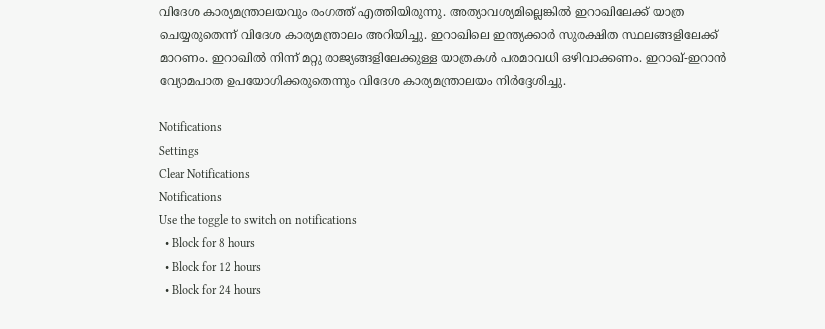വിദേശ കാര്യമന്ത്രാലയവും രംഗത്ത് എത്തിയിരുന്നു. അത്യാവശ്യമില്ലെങ്കില്‍ ഇറാഖിലേക്ക് യാത്ര ചെയ്യരുതെന്ന് വിദേശ കാര്യമന്ത്രാലം അറിയിച്ചു. ഇറാഖിലെ ഇന്ത്യക്കാര്‍ സുരക്ഷിത സ്ഥലങ്ങളിലേക്ക് മാറണം. ഇറാഖില്‍ നിന്ന് മറ്റു രാജ്യങ്ങളിലേക്കുള്ള യാത്രകള്‍ പരമാവധി ഒഴിവാക്കണം. ഇറാഖ്-ഇറാന്‍ വ്യോമപാത ഉപയോഗിക്കരുതെന്നും വിദേശ കാര്യമന്ത്രാലയം നിര്‍ദ്ദേശിച്ചു.

Notifications
Settings
Clear Notifications
Notifications
Use the toggle to switch on notifications
  • Block for 8 hours
  • Block for 12 hours
  • Block for 24 hours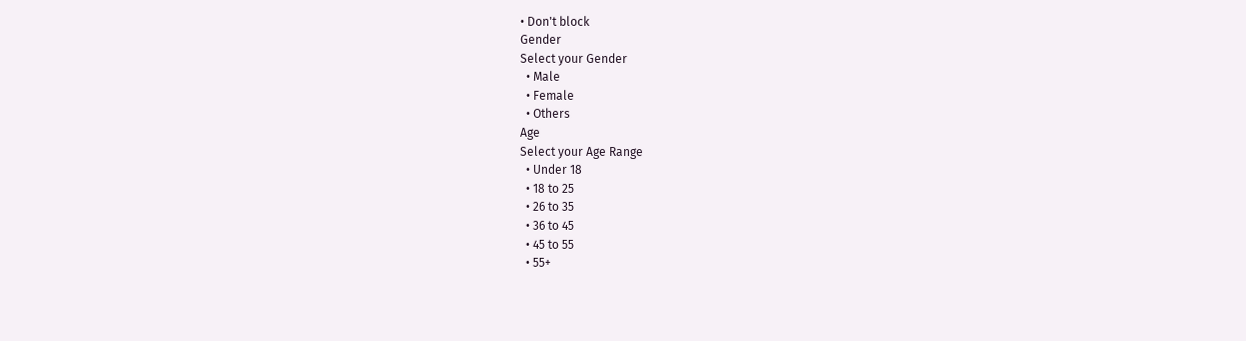• Don't block
Gender
Select your Gender
  • Male
  • Female
  • Others
Age
Select your Age Range
  • Under 18
  • 18 to 25
  • 26 to 35
  • 36 to 45
  • 45 to 55
  • 55+